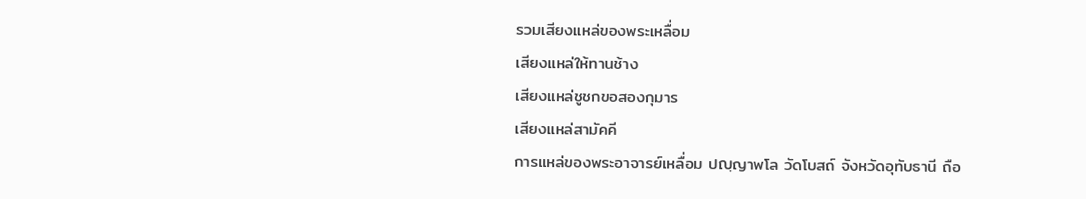รวมเสียงแหล่ของพระเหลื่อม
เสียงแหล่ให้ทานช้าง
เสียงแหล่ชูชกขอสองกุมาร
เสียงแหล่สามัคคี
การแหล่ของพระอาจารย์เหลื่อม ปญฺญาพโล วัดโบสถ์ จังหวัดอุทับธานี ถือ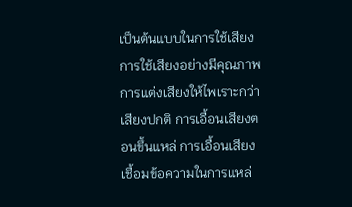เป็นต้นแบบในการใช้เสียง การใช้เสียงอย่างมีคุณภาพ การแต่งเสียงให้ไพเราะกว่าเสียงปกติ การเอื้อนเสียงตอนขึ้นแหล่ การเอื้อนเสียงเชื้อมข้อความในการแหล่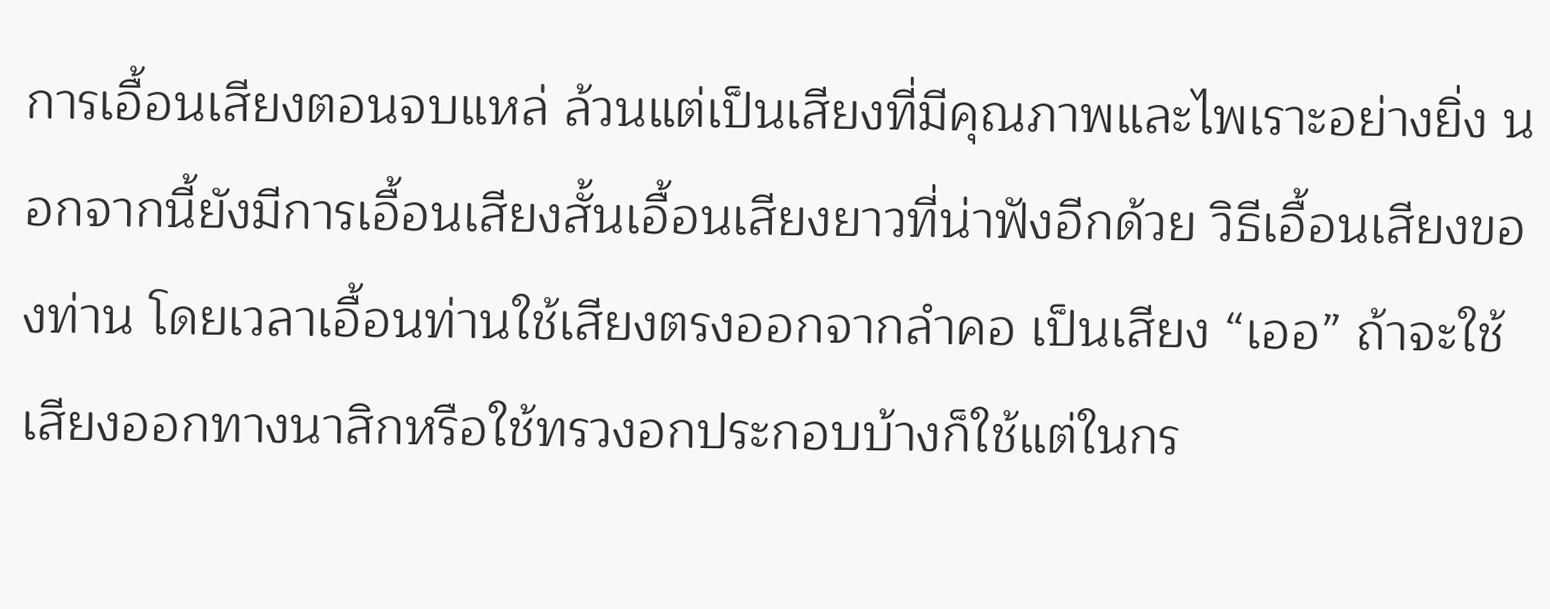การเอื้อนเสียงตอนจบแหล่ ล้วนแต่เป็นเสียงที่มีคุณภาพและไพเราะอย่างยิ่ง นอกจากนี้ยังมีการเอื้อนเสียงสั้นเอื้อนเสียงยาวที่น่าฟังอีกด้วย วิธีเอื้อนเสียงของท่าน โดยเวลาเอื้อนท่านใช้เสียงตรงออกจากลำคอ เป็นเสียง “เออ” ถ้าจะใช้เสียงออกทางนาสิกหรือใช้ทรวงอกประกอบบ้างก็ใช้แต่ในกร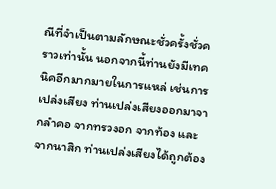ณีที่จำเป็นตามลักษณะชั่วครั้งชั่วคราวเท่านั้น นอกจากนี้ท่านยังมีเทคนิคอีกมากมายในการแหล่ เช่นการเปล่งเสียง ท่านเปล่งเสียงออกมาจากลำคอ จากทรวงอก จากท้อง และจากนาสิก ท่านเปล่งเสียงได้ถูกต้อง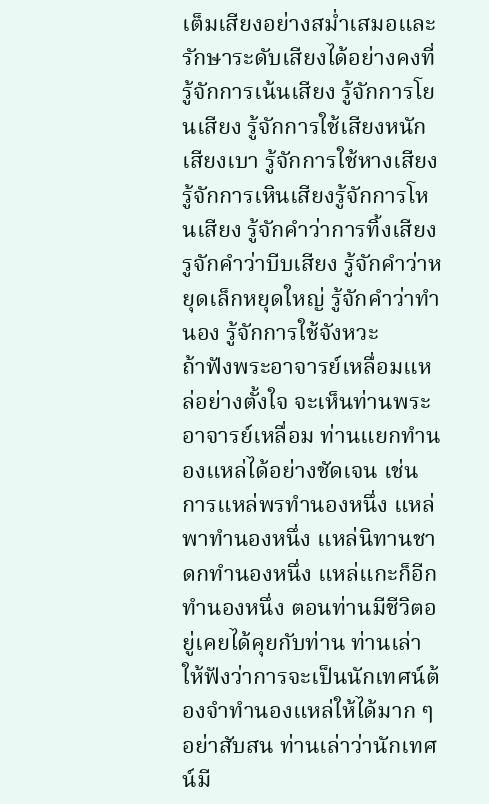เต็มเสียงอย่างสม่ำเสมอและรักษาระดับเสียงได้อย่างคงที่ รู้จักการเน้นเสียง รู้จักการโยนเสียง รู้จักการใช้เสียงหนัก เสียงเบา รู้จักการใช้หางเสียง รู้จักการเหินเสียงรู้จักการโหนเสียง รู้จักคำว่าการทิ้งเสียง รูจักคำว่าบีบเสียง รู้จักคำว่าหยุดเล็กหยุดใหญ่ รู้จักคำว่าทำนอง รู้จักการใช้จังหวะ
ถ้าฟังพระอาจารย์เหลื่อมแหล่อย่างตั้งใจ จะเห็นท่านพระอาจารย์เหลื่อม ท่านแยกทำนองแหล่ได้อย่างชัดเจน เช่น การแหล่พรทำนองหนึ่ง แหล่พาทำนองหนึ่ง แหล่นิทานชาดกทำนองหนึ่ง แหล่แกะก็อีกทำนองหนึ่ง ตอนท่านมีชีวิตอยู่เคยได้คุยกับท่าน ท่านเล่าให้ฟังว่าการจะเป็นนักเทศน์ต้องจำทำนองแหล่ให้ได้มาก ๆ อย่าสับสน ท่านเล่าว่านักเทศน์มี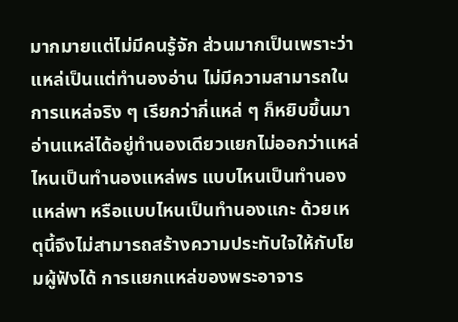มากมายแต่ไม่มีคนรู้จัก ส่วนมากเป็นเพราะว่าแหล่เป็นแต่ทำนองอ่าน ไม่มีความสามารถในการแหล่จริง ๆ เรียกว่ากี่แหล่ ๆ ก็หยิบขึ้นมาอ่านแหล่ได้อยู่ทำนองเดียวแยกไม่ออกว่าแหล่ไหนเป็นทำนองแหล่พร แบบไหนเป็นทำนองแหล่พา หรือแบบไหนเป็นทำนองแกะ ด้วยเหตุนี้จึงไม่สามารถสร้างความประทับใจให้กับโยมผู้ฟังได้ การแยกแหล่ของพระอาจาร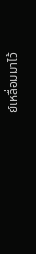ย์เหลื่อมมาไว้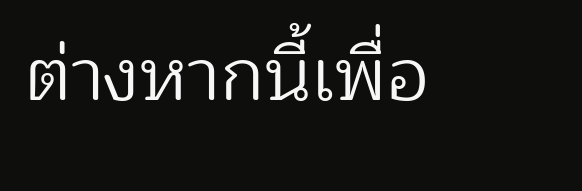ต่างหากนี้เพื่อ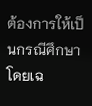ต้องการให้เป็นกรณีศึกษาโดยเฉ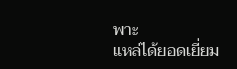พาะ
แหล่ได้ยอดเยี่ยม